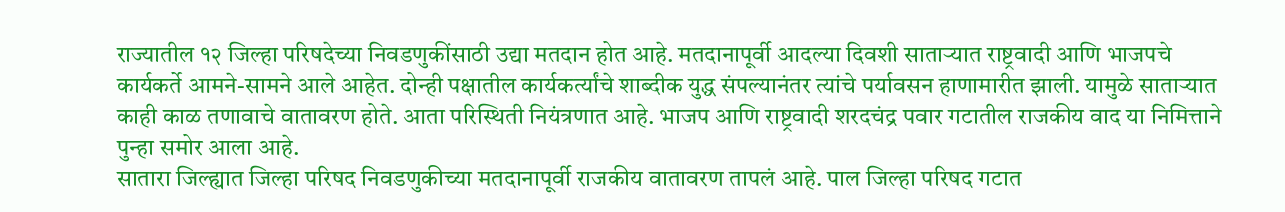राज्यातील १२ जिल्हा परिषदेच्या निवडणुकींसाठी उद्या मतदान होत आहे. मतदानापूर्वी आदल्या दिवशी साताऱ्यात राष्ट्रवादी आणि भाजपचे कार्यकर्ते आमने-सामने आले आहेत. दोन्ही पक्षातील कार्यकर्त्यांचे शाब्दीक युद्ध संपल्यानंतर त्यांचे पर्यावसन हाणामारीत झाली. यामुळे साताऱ्यात काही काळ तणावाचे वातावरण होते. आता परिस्थिती नियंत्रणात आहे. भाजप आणि राष्ट्रवादी शरदचंद्र पवार गटातील राजकीय वाद या निमित्ताने पुन्हा समोर आला आहे.
सातारा जिल्ह्यात जिल्हा परिषद निवडणुकीच्या मतदानापूर्वी राजकीय वातावरण तापलं आहे. पाल जिल्हा परिषद गटात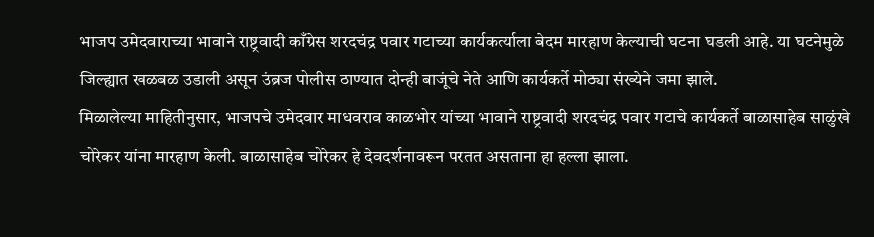भाजप उमेदवाराच्या भावाने राष्ट्रवादी काँग्रेस शरदचंद्र पवार गटाच्या कार्यकर्त्याला बेदम मारहाण केल्याची घटना घडली आहे. या घटनेमुळे जिल्ह्यात खळबळ उडाली असून उंब्रज पोलीस ठाण्यात दोन्ही बाजूंचे नेते आणि कार्यकर्ते मोठ्या संख्येने जमा झाले.
मिळालेल्या माहितीनुसार, भाजपचे उमेदवार माधवराव काळभोर यांच्या भावाने राष्ट्रवादी शरदचंद्र पवार गटाचे कार्यकर्ते बाळासाहेब साळुंखे चोरेकर यांना मारहाण केली. बाळासाहेब चोरेकर हे देवदर्शनावरून परतत असताना हा हल्ला झाला.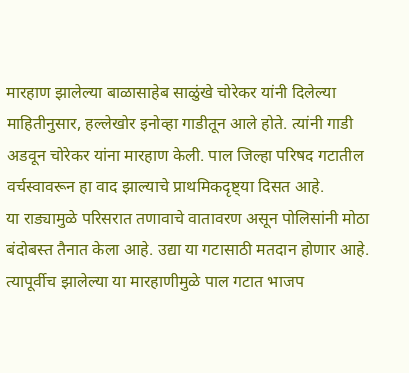मारहाण झालेल्या बाळासाहेब साळुंखे चोरेकर यांनी दिलेल्या माहितीनुसार, हल्लेखोर इनोव्हा गाडीतून आले होते. त्यांनी गाडी अडवून चोरेकर यांना मारहाण केली. पाल जिल्हा परिषद गटातील वर्चस्वावरून हा वाद झाल्याचे प्राथमिकदृष्ट्या दिसत आहे.
या राड्यामुळे परिसरात तणावाचे वातावरण असून पोलिसांनी मोठा बंदोबस्त तैनात केला आहे. उद्या या गटासाठी मतदान होणार आहे. त्यापूर्वीच झालेल्या या मारहाणीमुळे पाल गटात भाजप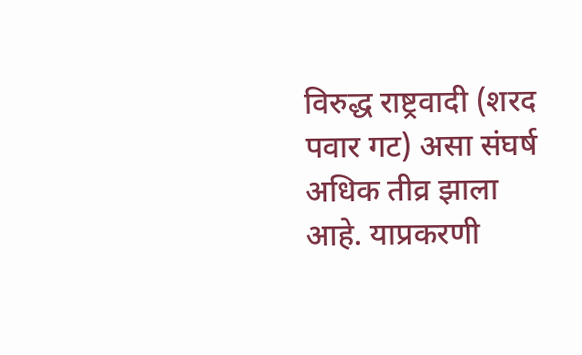विरुद्ध राष्ट्रवादी (शरद पवार गट) असा संघर्ष अधिक तीव्र झाला आहे. याप्रकरणी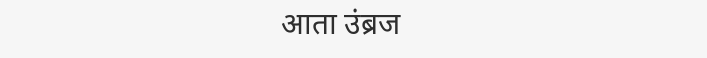आता उंब्रज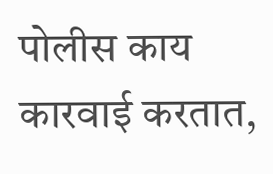पोलीस काय कारवाई करतात,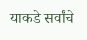याकडे सर्वांचे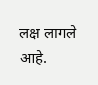लक्ष लागले आहे.